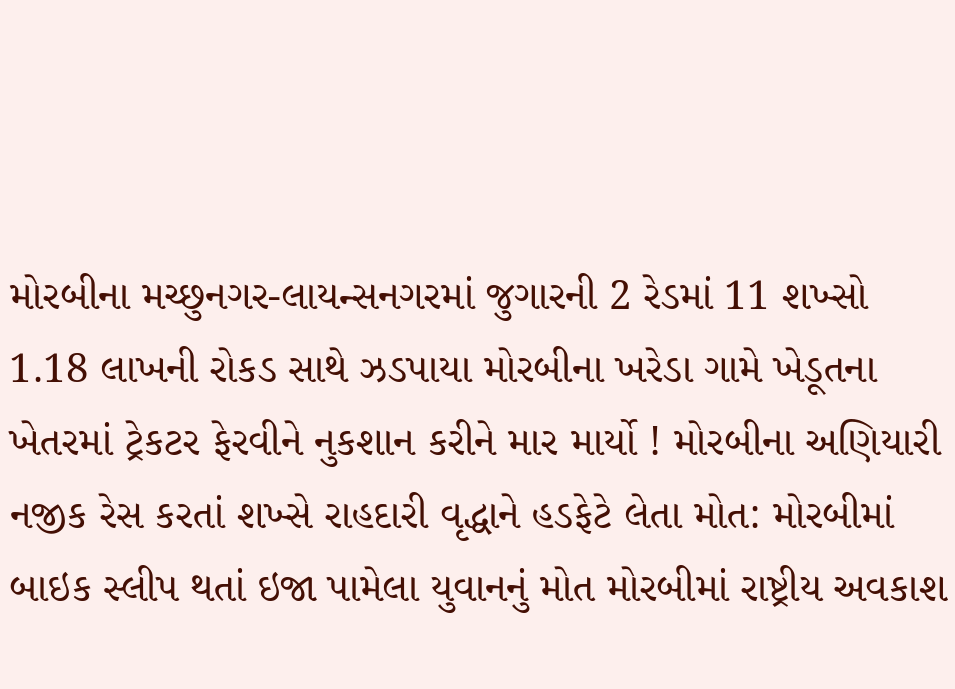મોરબીના મચ્છુનગર-લાયન્સનગરમાં જુગારની 2 રેડમાં 11 શખ્સો 1.18 લાખની રોકડ સાથે ઝડપાયા મોરબીના ખરેડા ગામે ખેડૂતના ખેતરમાં ટ્રેકટર ફેરવીને નુકશાન કરીને માર માર્યો ! મોરબીના અણિયારી નજીક રેસ કરતાં શખ્સે રાહદારી વૃદ્ધાને હડફેટે લેતા મોત: મોરબીમાં બાઇક સ્લીપ થતાં ઇજા પામેલા યુવાનનું મોત મોરબીમાં રાષ્ટ્રીય અવકાશ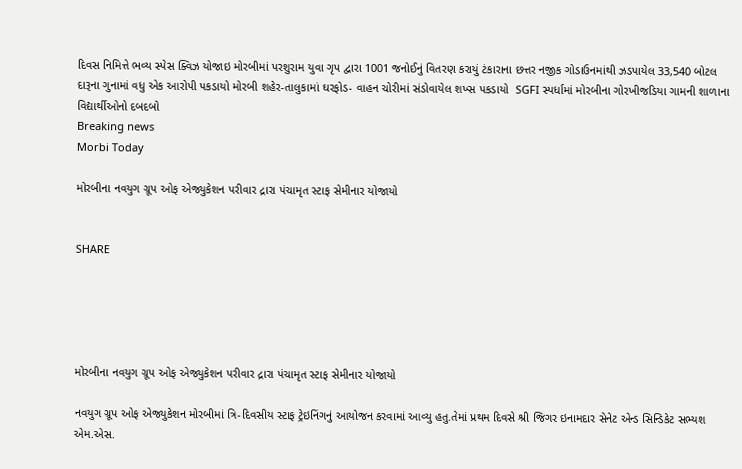દિવસ નિમિત્તે ભવ્ય સ્પેસ ક્વિઝ યોજાઇ મોરબીમાં પરશુરામ યુવા ગૃપ દ્વારા 1001 જનોઈનું વિતરણ કરાયું ટંકારાના છત્તર નજીક ગોડાઉનમાંથી ઝડપાયેલ 33,540 બોટલ દારૂના ગુનામાં વધુ એક આરોપી પકડાયો મોરબી શહેર-તાલુકામાં ઘરફોડ- વાહન ચોરીમાં સંડોવાયેલ શખ્સ પકડાયો  SGFI સ્પર્ધામાં મોરબીના ગોરખીજડિયા ગામની શાળાના વિદ્યાર્થીઓનો દબદબો
Breaking news
Morbi Today

મોરબીના નવયુગ ગ્રૂપ ઓફ એજ્યુકેશન પરીવાર દ્રારા પંચામૃત સ્ટાફ સેમીનાર યોજાયો


SHARE





મોરબીના નવયુગ ગ્રૂપ ઓફ એજ્યુકેશન પરીવાર દ્રારા પંચામૃત સ્ટાફ સેમીનાર યોજાયો

નવયુગ ગ્રૂપ ઓફ એજ્યુકેશન મોરબીમાં ત્રિ-દિવસીય સ્ટાફ ટ્રેઇનિંગનું આયોજન કરવામાં આવ્યુ હતુ.તેમાં પ્રથમ દિવસે શ્રી જિગર ઇનામદાર સેનેટ એન્ડ સિન્ડિકેટ સભ્યશ એમ.એસ.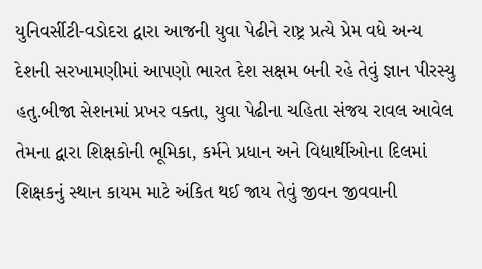યુનિવર્સીટી-વડોદરા દ્વારા આજની યુવા પેઢીને રાષ્ટ્ર પ્રત્યે પ્રેમ વધે અન્ય દેશની સરખામણીમાં આપણો ભારત દેશ સક્ષમ બની રહે તેવું જ્ઞાન પીરસ્યુ હતુ.બીજા સેશનમાં પ્રખર વક્તા, યુવા પેઢીના ચહિતા સંજય રાવલ આવેલ તેમના દ્વારા શિક્ષકોની ભૂમિકા, કર્મને પ્રધાન અને વિદ્યાર્થીઓના દિલમાં શિક્ષકનું સ્થાન કાયમ માટે અંકિત થઈ જાય તેવું જીવન જીવવાની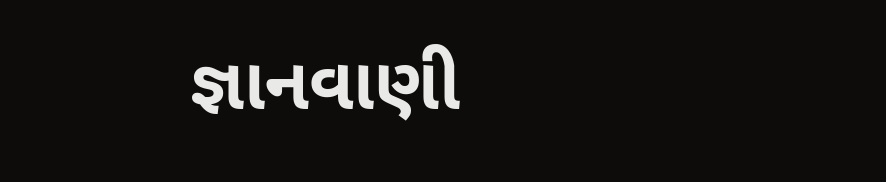જ્ઞાનવાણી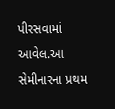પીરસવામાં આવેલ.આ સેમીનારના પ્રથમ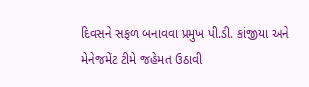દિવસને સફળ બનાવવા પ્રમુખ પી.ડી. કાંજીયા અને મેનેજમેંટ ટીમે જહેમત ઉઠાવી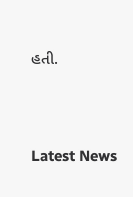હતી.




Latest News